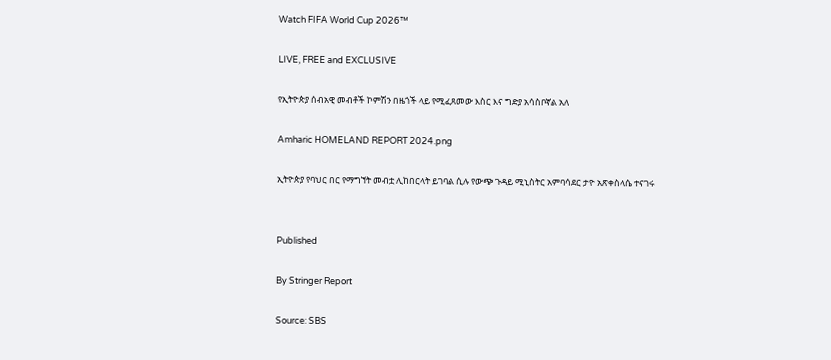Watch FIFA World Cup 2026™

LIVE, FREE and EXCLUSIVE

የኢትዮጵያ ሰብአዊ መብቶች ኮምሽን በዜጎች ላይ የሚፈጸመው እስር እና ግድያ አሳስቦኛል አለ

Amharic HOMELAND REPORT 2024.png

ኢትዮጵያ የባህር በር የማግኘት መብቷ ሊከበርላት ይገባል ሲሉ የውጭ ጉዳይ ሚኒስትር አምባሳደር ታዮ አጽቀስላሴ ተናገሩ


Published

By Stringer Report

Source: SBS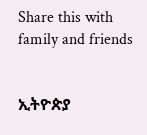Share this with family and friends


ኢትዮጵያ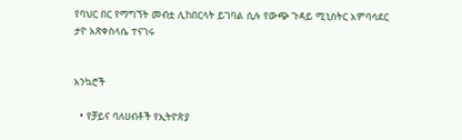የባህር በር የማግኘት መብቷ ሊከበርላት ይገባል ሲሉ የውጭ ጉዳይ ሚኒስትር አምባሳደር ታዮ አጽቀስላሴ ተናገሩ


አንኳሮች

  • የቻይና ባለሀብቶች የኢትዮጵያ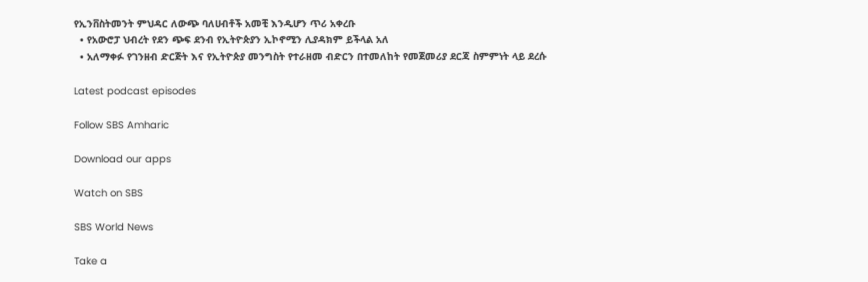የኢንቨስትመንት ምህዳር ለውጭ ባለሀብቶች አመቺ እንዲሆን ጥሪ አቀረቡ
  • የአውሮፓ ህብረት የደን ጭፍ ደንብ የኢትዮጵያን ኢኮኖሚን ሊያዳክም ይችላል አለ
  • አለማቀፉ የገንዘብ ድርጅት እና የኢትዮጵያ መንግስት የተራዘመ ብድርን በተመለከት የመጀመሪያ ደርጃ ስምምነት ላይ ደረሱ

Latest podcast episodes

Follow SBS Amharic

Download our apps

Watch on SBS

SBS World News

Take a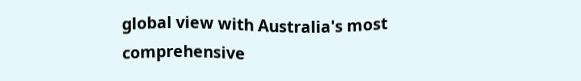global view with Australia's most comprehensive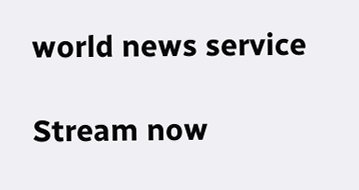world news service

Stream now